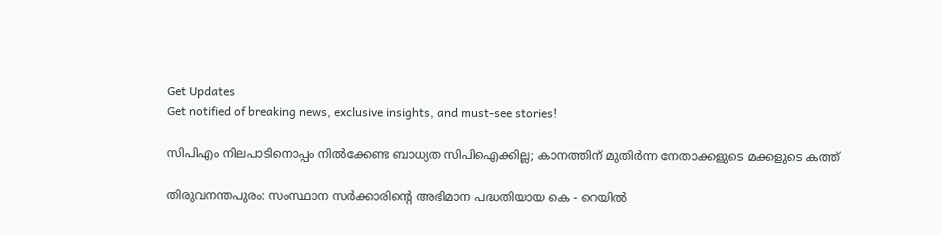Get Updates
Get notified of breaking news, exclusive insights, and must-see stories!

സിപിഎം നിലപാടിനൊപ്പം നില്‍ക്കേണ്ട ബാധ്യത സിപിഐക്കില്ല; കാനത്തിന് മുതിര്‍ന്ന നേതാക്കളുടെ മക്കളുടെ കത്ത്

തിരുവനന്തപുരം: സംസ്ഥാന സര്‍ക്കാരിന്റെ അഭിമാന പദ്ധതിയായ കെ - റെയില്‍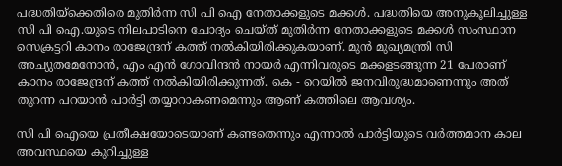പദ്ധതിയ്‌ക്കെതിരെ മുതിര്‍ന്ന സി പി ഐ നേതാക്കളുടെ മക്കള്‍. പദ്ധതിയെ അനുകൂലിച്ചുള്ള സി പി ഐ.യുടെ നിലപാടിനെ ചോദ്യം ചെയ്ത് മുതിര്‍ന്ന നേതാക്കളുടെ മക്കള്‍ സംസ്ഥാന സെക്രട്ടറി കാനം രാജേന്ദ്രന് കത്ത് നല്‍കിയിരിക്കുകയാണ്. മുന്‍ മുഖ്യമന്ത്രി സി അച്യുതമേനോന്‍, എം എന്‍ ഗോവിന്ദന്‍ നായര്‍ എന്നിവരുടെ മക്കളടങ്ങുന്ന 21 പേരാണ് കാനം രാജേന്ദ്രന് കത്ത് നല്‍കിയിരിക്കുന്നത്. കെ - റെയില്‍ ജനവിരുദ്ധമാണെന്നും അത് തുറന്ന പറയാന്‍ പാര്‍ട്ടി തയ്യാറാകണമെന്നും ആണ് കത്തിലെ ആവശ്യം.

സി പി ഐയെ പ്രതീക്ഷയോടെയാണ് കണ്ടതെന്നും എന്നാല്‍ പാര്‍ട്ടിയുടെ വര്‍ത്തമാന കാല അവസ്ഥയെ കുറിച്ചുള്ള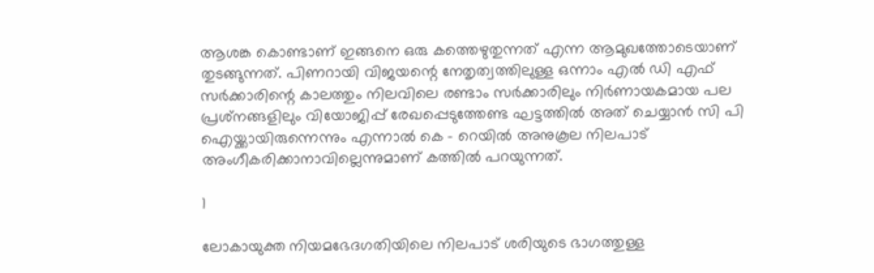ആശങ്ക കൊണ്ടാണ് ഇങ്ങനെ ഒരു കത്തെഴുതുന്നത് എന്ന ആമുഖത്തോടെയാണ് തുടങ്ങുന്നത്. പിണറായി വിജയന്റെ നേതൃത്വത്തിലുള്ള ഒന്നാം എല്‍ ഡി എഫ് സര്‍ക്കാരിന്റെ കാലത്തും നിലവിലെ രണ്ടാം സര്‍ക്കാരിലും നിര്‍ണായകമായ പല പ്രശ്‌നങ്ങളിലും വിയോജിപ്പ് രേഖപ്പെടുത്തേണ്ട ഘട്ടത്തില്‍ അത് ചെയ്യാന്‍ സി പി ഐയ്ക്കായിരുന്നെന്നും എന്നാല്‍ കെ - റെയില്‍ അനുകൂല നിലപാട് അംഗീകരിക്കാനാവില്ലെന്നുമാണ് കത്തില്‍ പറയുന്നത്.

1

ലോകായുക്ത നിയമഭേദഗതിയിലെ നിലപാട് ശരിയുടെ ഭാഗത്തുള്ള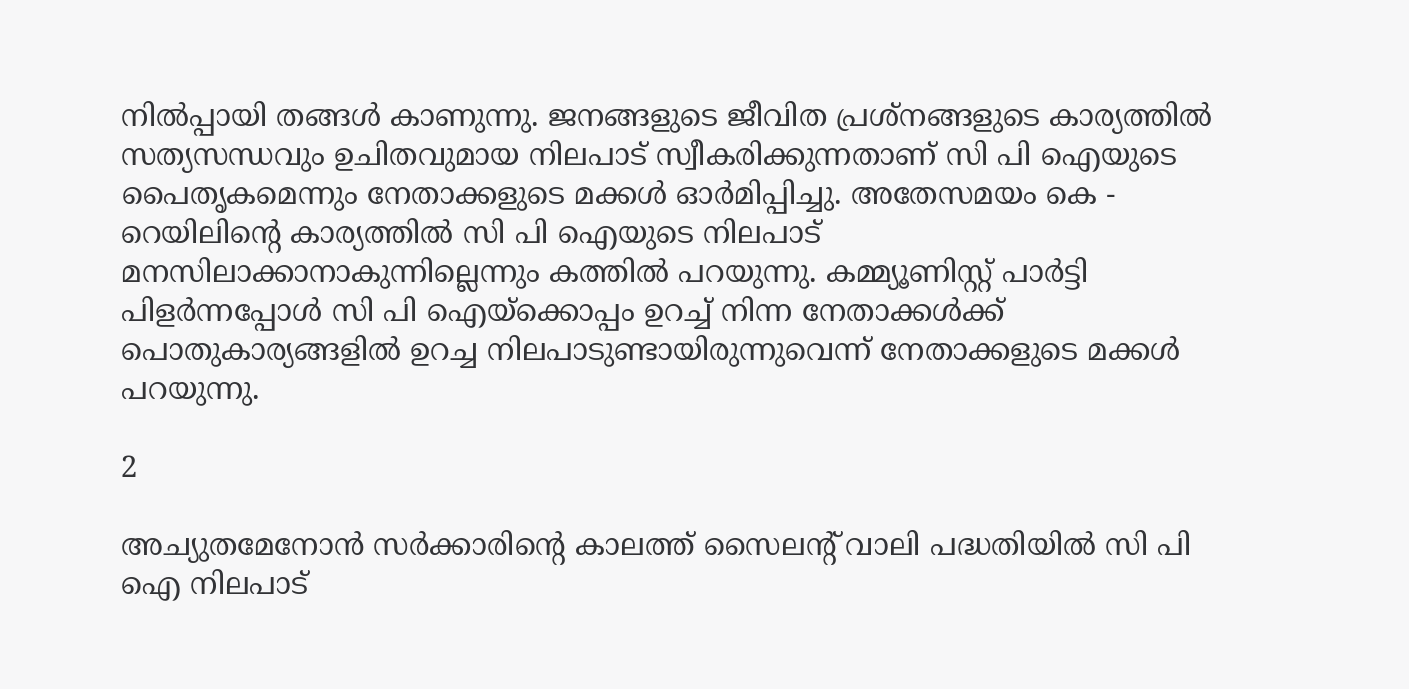നില്‍പ്പായി തങ്ങള്‍ കാണുന്നു. ജനങ്ങളുടെ ജീവിത പ്രശ്‌നങ്ങളുടെ കാര്യത്തില്‍ സത്യസന്ധവും ഉചിതവുമായ നിലപാട് സ്വീകരിക്കുന്നതാണ് സി പി ഐയുടെ പൈതൃകമെന്നും നേതാക്കളുടെ മക്കള്‍ ഓര്‍മിപ്പിച്ചു. അതേസമയം കെ - റെയിലിന്റെ കാര്യത്തില്‍ സി പി ഐയുടെ നിലപാട് മനസിലാക്കാനാകുന്നില്ലെന്നും കത്തില്‍ പറയുന്നു. കമ്മ്യൂണിസ്റ്റ് പാര്‍ട്ടി പിളര്‍ന്നപ്പോള്‍ സി പി ഐയ്‌ക്കൊപ്പം ഉറച്ച് നിന്ന നേതാക്കള്‍ക്ക് പൊതുകാര്യങ്ങളില്‍ ഉറച്ച നിലപാടുണ്ടായിരുന്നുവെന്ന് നേതാക്കളുടെ മക്കള്‍ പറയുന്നു.

2

അച്യുതമേനോന്‍ സര്‍ക്കാരിന്റെ കാലത്ത് സൈലന്റ് വാലി പദ്ധതിയില്‍ സി പി ഐ നിലപാട്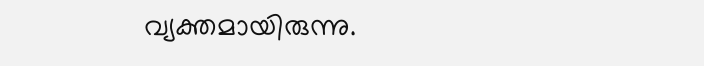വ്യക്തമായിരുന്നു.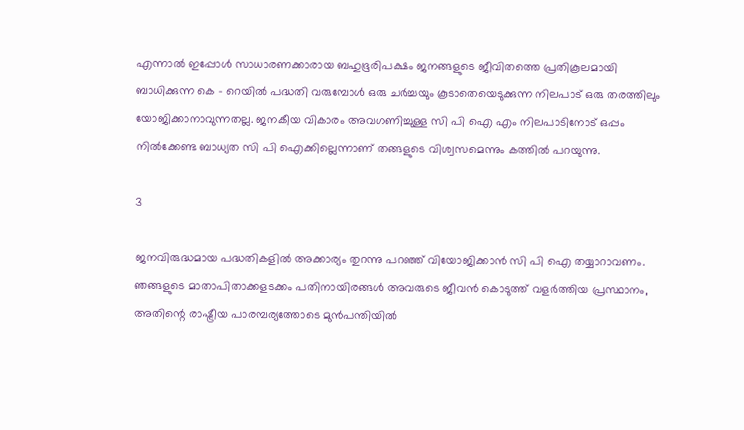എന്നാല്‍ ഇപ്പോള്‍ സാധാരണക്കാരായ ബഹുഭൂരിപക്ഷം ജനങ്ങളുടെ ജീവിതത്തെ പ്രതികൂലമായി ബാധിക്കുന്ന കെ - റെയില്‍ പദ്ധതി വരുമ്പോള്‍ ഒരു ചര്‍ച്ചയും കൂടാതെയെടുക്കുന്ന നിലപാട് ഒരു തരത്തിലും യോജിക്കാനാവുന്നതല്ല. ജനകീയ വികാരം അവഗണിച്ചുള്ള സി പി ഐ എം നിലപാടിനോട് ഒപ്പം നില്‍ക്കേണ്ട ബാധ്യത സി പി ഐക്കില്ലെന്നാണ് തങ്ങളുടെ വിശ്വസമെന്നും കത്തില്‍ പറയുന്നു.

3

ജനവിരുദ്ധമായ പദ്ധതികളില്‍ അക്കാര്യം തുറന്നു പറഞ്ഞ് വിയോജിക്കാന്‍ സി പി ഐ തയ്യാറാവണം. ഞങ്ങളുടെ മാതാപിതാക്കളടക്കം പതിനായിരങ്ങള്‍ അവരുടെ ജീവന്‍ കൊടുത്ത് വളര്‍ത്തിയ പ്രസ്ഥാനം, അതിന്റെ രാഷ്ട്രീയ പാരമ്പര്യത്തോടെ മുന്‍പന്തിയില്‍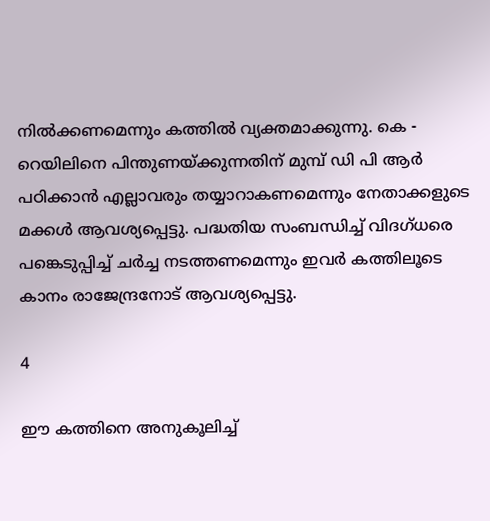നില്‍ക്കണമെന്നും കത്തില്‍ വ്യക്തമാക്കുന്നു. കെ - റെയിലിനെ പിന്തുണയ്ക്കുന്നതിന് മുമ്പ് ഡി പി ആര്‍ പഠിക്കാന്‍ എല്ലാവരും തയ്യാറാകണമെന്നും നേതാക്കളുടെ മക്കള്‍ ആവശ്യപ്പെട്ടു. പദ്ധതിയ സംബന്ധിച്ച് വിദഗ്ധരെ പങ്കെടുപ്പിച്ച് ചര്‍ച്ച നടത്തണമെന്നും ഇവര്‍ കത്തിലൂടെ കാനം രാജേന്ദ്രനോട് ആവശ്യപ്പെട്ടു.

4

ഈ കത്തിനെ അനുകൂലിച്ച്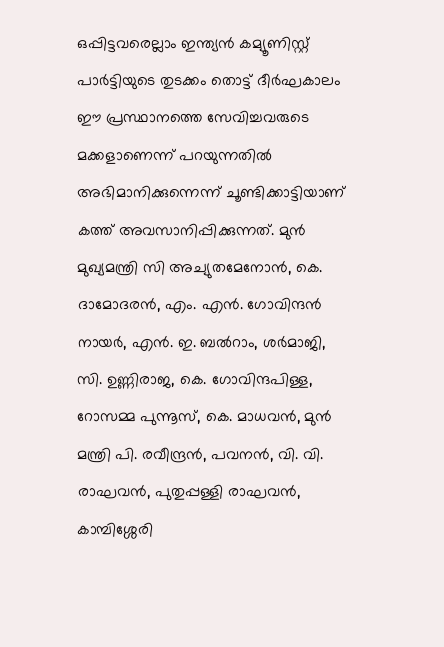ഒപ്പിട്ടവരെല്ലാം ഇന്ത്യന്‍ കമ്യൂണിസ്റ്റ് പാര്‍ട്ടിയുടെ തുടക്കം തൊട്ട് ദീര്‍ഘകാലം ഈ പ്രസ്ഥാനത്തെ സേവിച്ചവരുടെ മക്കളാണെന്ന് പറയുന്നതില്‍ അഭിമാനിക്കുന്നെന്ന് ചൂണ്ടിക്കാട്ടിയാണ് കത്ത് അവസാനിപ്പിക്കുന്നത്. മുന്‍ മുഖ്യമന്ത്രി സി അച്യുതമേനോന്‍, കെ. ദാമോദരന്‍, എം. എന്‍. ഗോവിന്ദന്‍ നായര്‍, എന്‍. ഇ. ബല്‍റാം, ശര്‍മാജി, സി. ഉണ്ണിരാജ, കെ. ഗോവിന്ദപിള്ള, റോസമ്മ പുന്നൂസ്, കെ. മാധവന്‍, മുന്‍ മന്ത്രി പി. രവീന്ദ്രന്‍, പവനന്‍, വി. വി. രാഘവന്‍, പുതുപ്പള്ളി രാഘവന്‍, കാമ്പിശ്ശേരി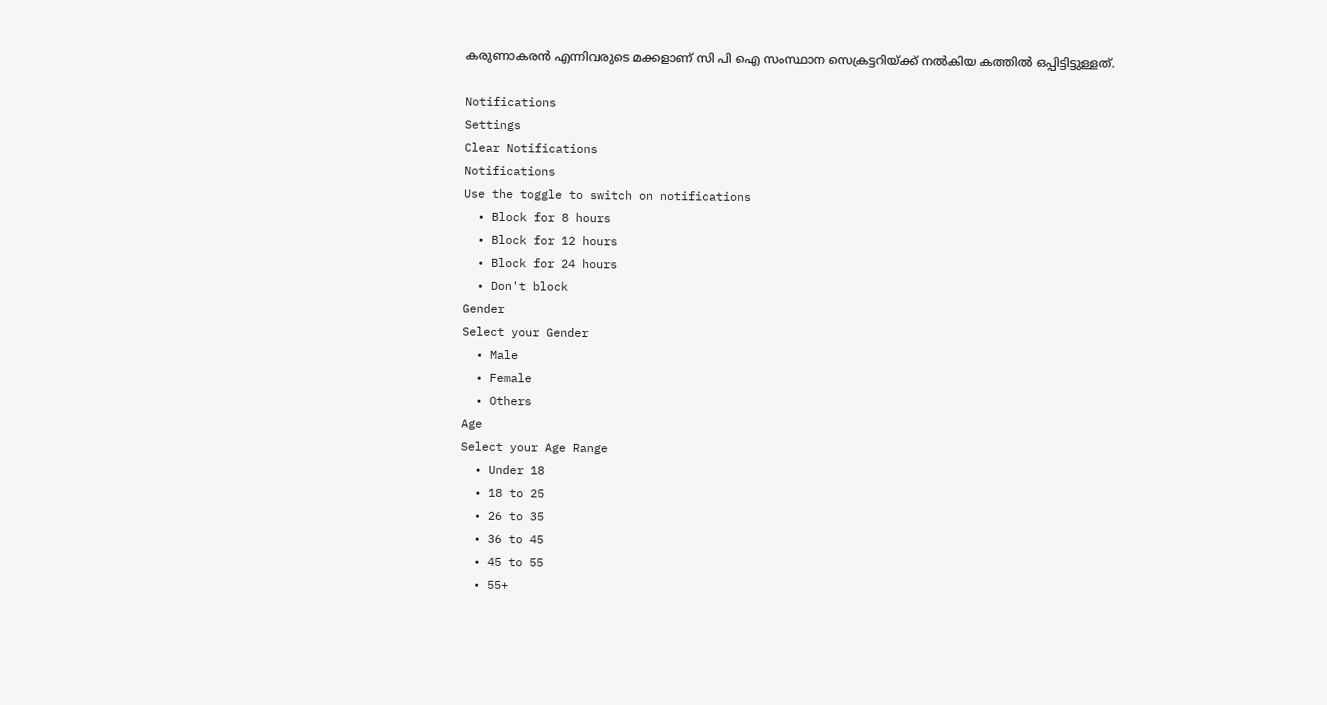കരുണാകരന്‍ എന്നിവരുടെ മക്കളാണ് സി പി ഐ സംസ്ഥാന സെക്രട്ടറിയ്ക്ക് നല്‍കിയ കത്തില്‍ ഒപ്പിട്ടിട്ടുള്ളത്.

Notifications
Settings
Clear Notifications
Notifications
Use the toggle to switch on notifications
  • Block for 8 hours
  • Block for 12 hours
  • Block for 24 hours
  • Don't block
Gender
Select your Gender
  • Male
  • Female
  • Others
Age
Select your Age Range
  • Under 18
  • 18 to 25
  • 26 to 35
  • 36 to 45
  • 45 to 55
  • 55+